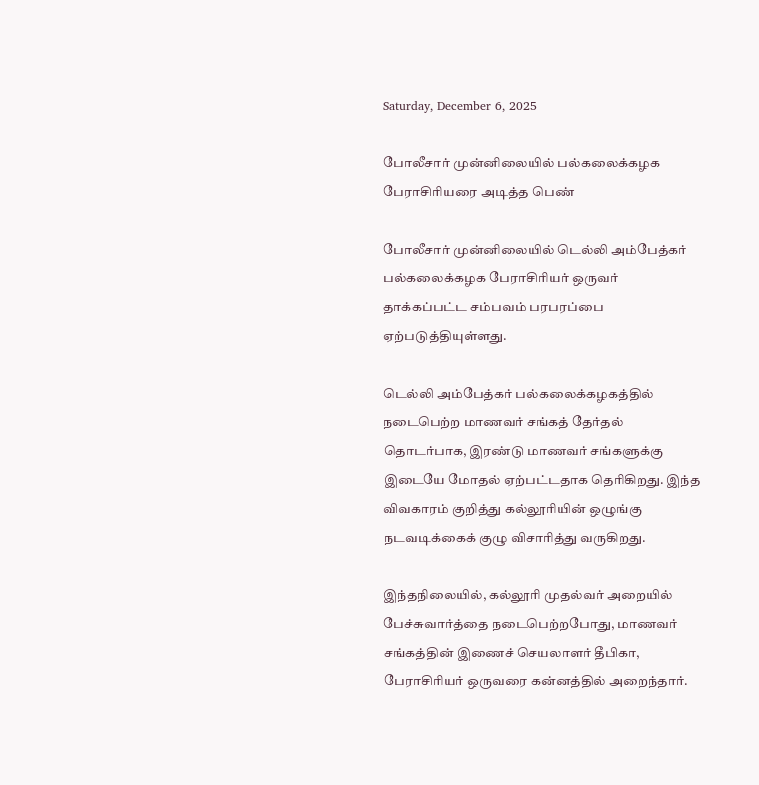Saturday, December 6, 2025

போலீசார் முன்னிலையில் பல்கலைக்கழக பேராசிரியரை அடித்த பெண்

போலீசார் முன்னிலையில் டெல்லி அம்பேத்கர் பல்கலைக்கழக பேராசிரியர் ஒருவர் தாக்கப்பட்ட சம்பவம் பரபரப்பை ஏற்படுத்தியுள்ளது.

டெல்லி அம்பேத்கர் பல்கலைக்கழகத்தில் நடைபெற்ற மாணவர் சங்கத் தேர்தல் தொடர்பாக, இரண்டு மாணவர் சங்களுக்கு இடையே மோதல் ஏற்பட்டதாக தெரிகிறது. இந்த விவகாரம் குறித்து கல்லூரியின் ஒழுங்கு நடவடிக்கைக் குழு விசாரித்து வருகிறது.

இந்தநிலையில், கல்லூரி முதல்வர் அறையில் பேச்சுவார்த்தை நடைபெற்றபோது, மாணவர் சங்கத்தின் இணைச் செயலாளர் தீபிகா, பேராசிரியர் ஒருவரை கன்னத்தில் அறைந்தார்.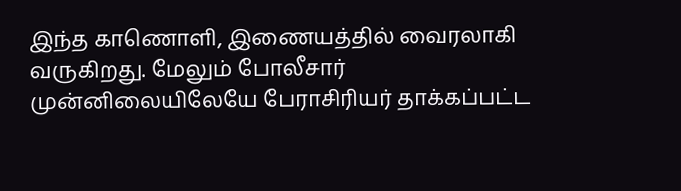இந்த காணொளி, இணையத்தில் வைரலாகி வருகிறது. மேலும் போலீசார் முன்னிலையிலேயே பேராசிரியர் தாக்கப்பட்ட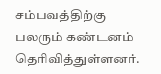சம்பவத்திற்கு பலரும் கண்டனம் தெரிவித்துள்ளனர்.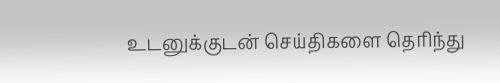உடனுக்குடன் செய்திகளை தெரிந்து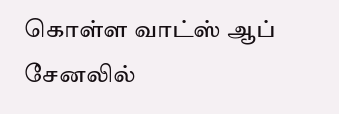கொள்ள வாட்ஸ் ஆப் சேனலில்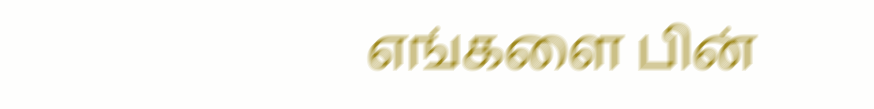எங்களை பின்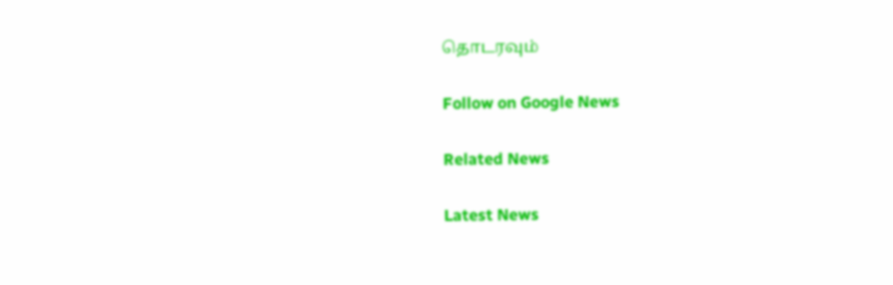தொடரவும்

Follow on Google News

Related News

Latest News